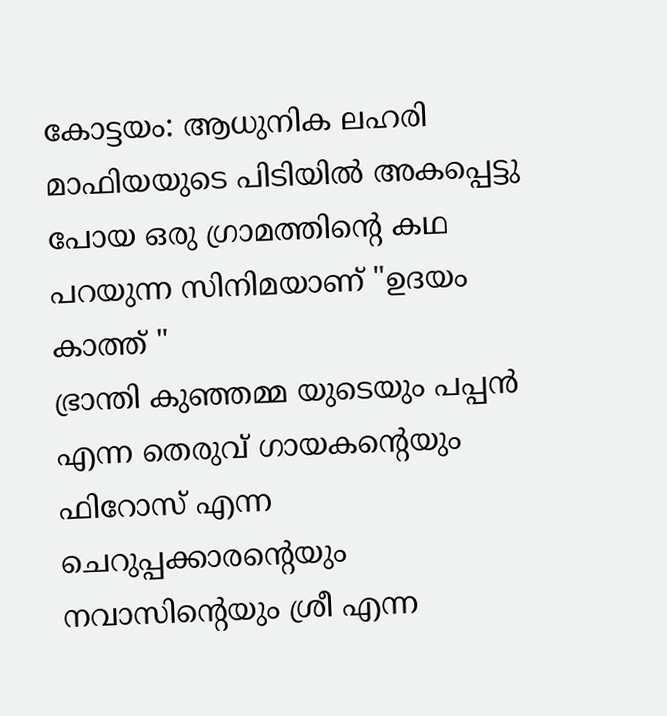കോട്ടയം: ആധുനിക ലഹരി മാഫിയയുടെ പിടിയിൽ അകപ്പെട്ടു പോയ ഒരു ഗ്രാമത്തിന്റെ കഥ പറയുന്ന സിനിമയാണ് "ഉദയം കാത്ത് "
ഭ്രാന്തി കുഞ്ഞമ്മ യുടെയും പപ്പൻ എന്ന തെരുവ് ഗായകന്റെയും ഫിറോസ് എന്ന ചെറുപ്പക്കാരന്റെയും നവാസിന്റെയും ശ്രീ എന്ന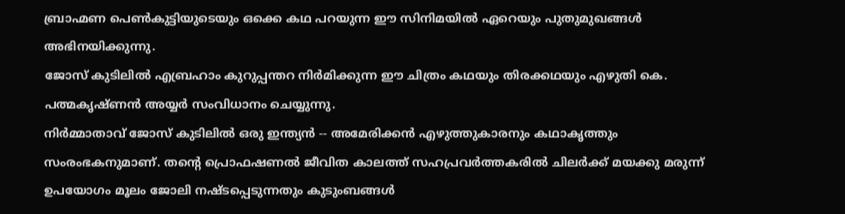ബ്രാഹ്മണ പെൺകുട്ടിയുടെയും ഒക്കെ കഥ പറയുന്ന ഈ സിനിമയിൽ ഏറെയും പുതുമുഖങ്ങൾ അഭിനയിക്കുന്നു.
ജോസ് കുടിലിൽ എബ്രഹാം കുറുപ്പന്തറ നിർമിക്കുന്ന ഈ ചിത്രം കഥയും തിരക്കഥയും എഴുതി കെ. പത്മകൃഷ്ണൻ അയ്യർ സംവിധാനം ചെയ്യുന്നു.
നിർമ്മാതാവ് ജോസ് കുടിലിൽ ഒരു ഇന്ത്യൻ -- അമേരിക്കൻ എഴുത്തുകാരനും കഥാകൃത്തും സംരംഭകനുമാണ്. തന്റെ പ്രൊഫഷണൽ ജീവിത കാലത്ത് സഹപ്രവർത്തകരിൽ ചിലർക്ക് മയക്കു മരുന്ന് ഉപയോഗം മൂലം ജോലി നഷ്ടപ്പെടുന്നതും കുടുംബങ്ങൾ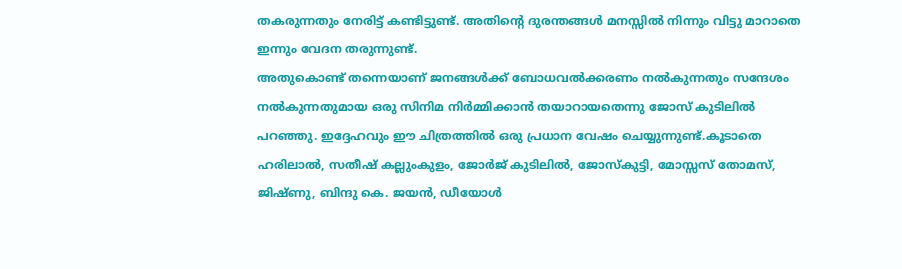തകരുന്നതും നേരിട്ട് കണ്ടിട്ടുണ്ട്. അതിന്റെ ദുരന്തങ്ങൾ മനസ്സിൽ നിന്നും വിട്ടു മാറാതെ ഇന്നും വേദന തരുന്നുണ്ട്.
അതുകൊണ്ട് തന്നെയാണ് ജനങ്ങൾക്ക് ബോധവൽക്കരണം നൽകുന്നതും സന്ദേശം നൽകുന്നതുമായ ഒരു സിനിമ നിർമ്മിക്കാൻ തയാറായതെന്നു ജോസ് കുടിലിൽ പറഞ്ഞു. ഇദ്ദേഹവും ഈ ചിത്രത്തിൽ ഒരു പ്രധാന വേഷം ചെയ്യുന്നുണ്ട്.കൂടാതെ ഹരിലാൽ, സതീഷ് കല്ലുംകുളം, ജോർജ് കുടിലിൽ, ജോസ്കുട്ടി, മോസ്സസ് തോമസ്, ജിഷ്ണു, ബിന്ദു കെ. ജയൻ, ഡീയോൾ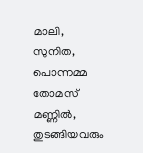മാലി, സുനിത, പൊന്നമ്മ തോമസ് മണ്ണിൽ, തുടങ്ങിയവരും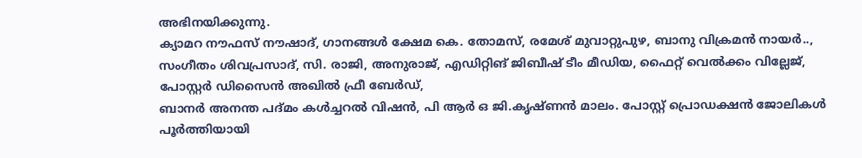അഭിനയിക്കുന്നു.
ക്യാമറ നൗഫസ് നൗഷാദ്, ഗാനങ്ങൾ ക്ഷേമ കെ. തോമസ്, രമേശ് മുവാറ്റുപുഴ, ബാനു വിക്രമൻ നായർ.., സംഗീതം ശിവപ്രസാദ്, സി. രാജി, അനുരാജ്, എഡിറ്റിങ് ജിബീഷ് ടീം മീഡിയ, ഫൈറ്റ് വെൽക്കം വില്ലേജ്, പോസ്റ്റർ ഡിസൈൻ അഖിൽ ഫ്രീ ബേർഡ്,
ബാനർ അനന്ത പദ്മം കൾച്ചറൽ വിഷൻ, പി ആർ ഒ ജി.കൃഷ്ണൻ മാലം. പോസ്റ്റ് പ്രൊഡക്ഷൻ ജോലികൾ പൂർത്തിയായി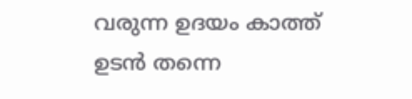വരുന്ന ഉദയം കാത്ത് ഉടൻ തന്നെ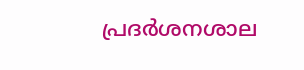പ്രദർശനശാല